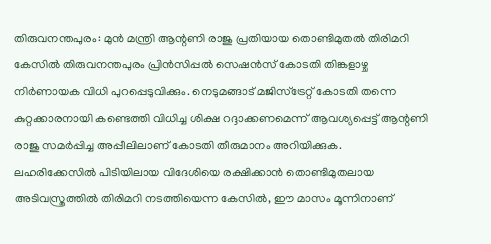തിരുവനന്തപുരം: മുൻ മന്ത്രി ആന്റണി രാജു പ്രതിയായ തൊണ്ടിമുതൽ തിരിമറി കേസിൽ തിരുവനന്തപുരം പ്രിൻസിപ്പൽ സെഷൻസ് കോടതി തിങ്കളാഴ്ച നിർണായക വിധി പുറപ്പെടുവിക്കും. നെടുമങ്ങാട് മജിസ്ട്രേറ്റ് കോടതി തന്നെ കുറ്റക്കാരനായി കണ്ടെത്തി വിധിച്ച ശിക്ഷ റദ്ദാക്കണമെന്ന് ആവശ്യപ്പെട്ട് ആന്റണി രാജു സമർപ്പിച്ച അപ്പീലിലാണ് കോടതി തീരുമാനം അറിയിക്കുക.
ലഹരിക്കേസിൽ പിടിയിലായ വിദേശിയെ രക്ഷിക്കാൻ തൊണ്ടിമുതലായ അടിവസ്ത്രത്തിൽ തിരിമറി നടത്തിയെന്ന കേസിൽ, ഈ മാസം മൂന്നിനാണ്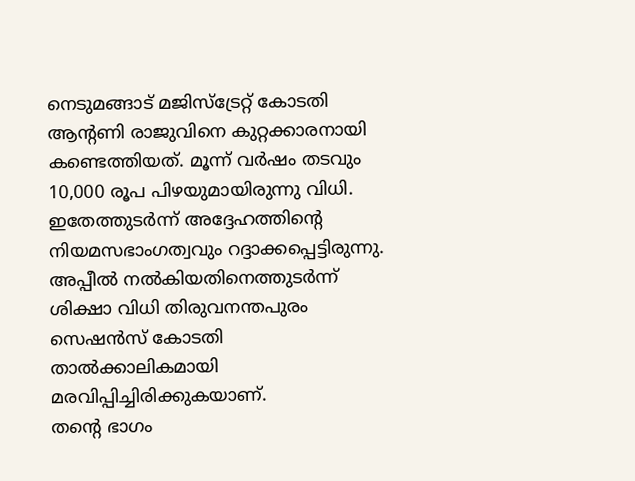നെടുമങ്ങാട് മജിസ്ട്രേറ്റ് കോടതി ആന്റണി രാജുവിനെ കുറ്റക്കാരനായി കണ്ടെത്തിയത്. മൂന്ന് വർഷം തടവും 10,000 രൂപ പിഴയുമായിരുന്നു വിധി. ഇതേത്തുടർന്ന് അദ്ദേഹത്തിന്റെ നിയമസഭാംഗത്വവും റദ്ദാക്കപ്പെട്ടിരുന്നു. അപ്പീൽ നൽകിയതിനെത്തുടർന്ന് ശിക്ഷാ വിധി തിരുവനന്തപുരം സെഷൻസ് കോടതി താൽക്കാലികമായി മരവിപ്പിച്ചിരിക്കുകയാണ്.
തന്റെ ഭാഗം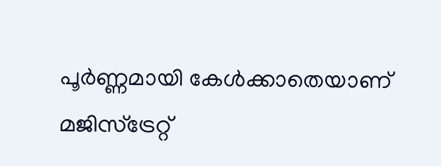പൂർണ്ണമായി കേൾക്കാതെയാണ് മജിസ്ട്രേറ്റ്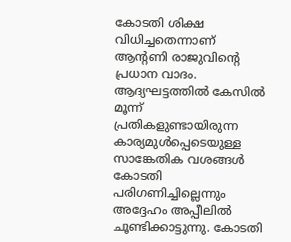കോടതി ശിക്ഷ വിധിച്ചതെന്നാണ് ആന്റണി രാജുവിന്റെ പ്രധാന വാദം. ആദ്യഘട്ടത്തിൽ കേസിൽ മൂന്ന് പ്രതികളുണ്ടായിരുന്ന കാര്യമുൾപ്പെടെയുള്ള സാങ്കേതിക വശങ്ങൾ കോടതി പരിഗണിച്ചില്ലെന്നും അദ്ദേഹം അപ്പീലിൽ ചൂണ്ടിക്കാട്ടുന്നു. കോടതി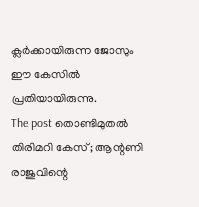ക്ലർക്കായിരുന്ന ജോസും ഈ കേസിൽ പ്രതിയായിരുന്നു.
The post തൊണ്ടിമുതൽ തിരിമറി കേസ്; ആന്റണി രാജുവിന്റെ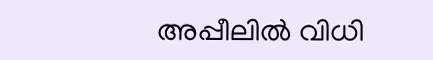അപ്പീലിൽ വിധി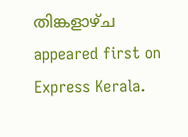തിങ്കളാഴ്ച appeared first on Express Kerala.